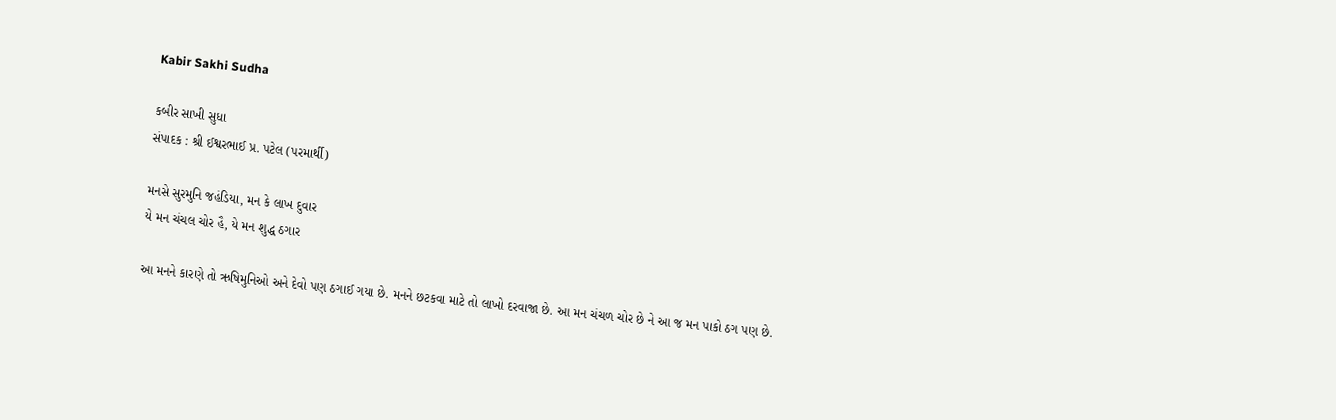Kabir Sakhi Sudha

કબીર સાખી સુધા
સંપાદક : શ્રી ઈશ્વરભાઈ પ્ર. પટેલ (પરમાર્થી)

મનસે સુરમુનિ જહંડિયા, મન કે લાખ દુવાર
યે મન ચંચલ ચોર હૈ, યે મન શુદ્ધ ઠગાર

આ મનને કારણે તો ઋષિમુનિઓ અને દેવો પણ ઠગાઈ ગયા છે. મનને છટકવા માટે તો લાખો દરવાજા છે. આ મન ચંચળ ચોર છે ને આ જ મન પાકો ઠગ પણ છે.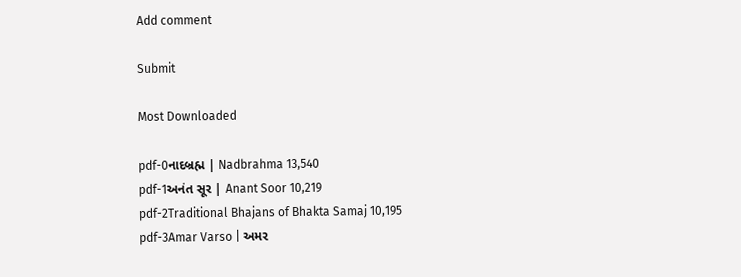Add comment

Submit

Most Downloaded

pdf-0નાદબ્રહ્મ | Nadbrahma 13,540
pdf-1અનંત સૂર | Anant Soor 10,219
pdf-2Traditional Bhajans of Bhakta Samaj 10,195
pdf-3Amar Varso | અમર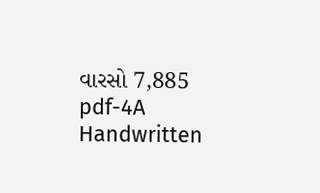વારસો 7,885
pdf-4A Handwritten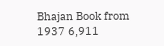Bhajan Book from 1937 6,911